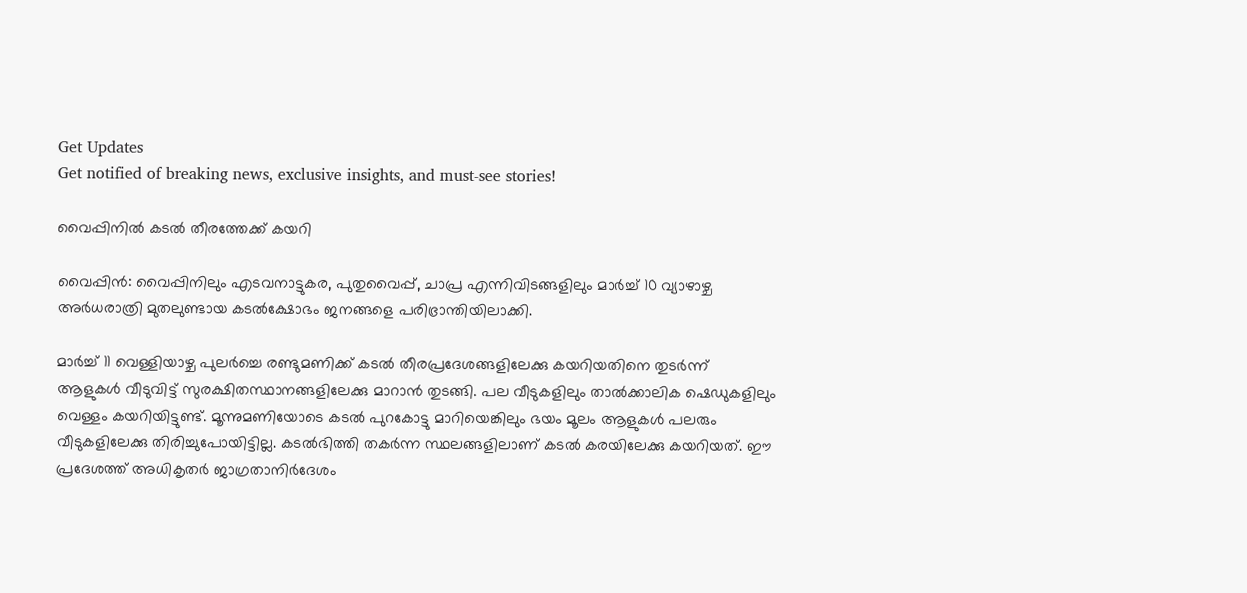Get Updates
Get notified of breaking news, exclusive insights, and must-see stories!

വൈപ്പിനില്‍ കടല്‍ തീരത്തേക്ക് കയറി

വൈപ്പിന്‍: വൈപ്പിനിലും എടവനാട്ടുകര, പുതുവൈപ്പ്, ചാപ്ര എന്നിവിടങ്ങളിലും മാര്‍ച്ച് 10 വ്യാഴാഴ്ച അര്‍ധരാത്രി മുതലുണ്ടായ കടല്‍ക്ഷോഭം ജനങ്ങളെ പരിഭ്രാന്തിയിലാക്കി.

മാര്‍ച്ച് 11 വെള്ളിയാഴ്ച പുലര്‍ച്ചെ രണ്ടുമണിക്ക് കടല്‍ തീരപ്രദേശങ്ങളിലേക്കു കയറിയതിനെ തുടര്‍ന്ന് ആളുകള്‍ വീടുവിട്ട് സുരക്ഷിതസ്ഥാനങ്ങളിലേക്കു മാറാന്‍ തുടങ്ങി. പല വീടുകളിലും താല്‍ക്കാലിക ഷെഡുകളിലും വെള്ളം കയറിയിട്ടുണ്ട്. മൂന്നുമണിയോടെ കടല്‍ പുറകോട്ടു മാറിയെങ്കിലും ഭയം മൂലം ആളുകള്‍ പലരും വീടുകളിലേക്കു തിരിച്ചുപോയിട്ടില്ല. കടല്‍ഭിത്തി തകര്‍ന്ന സ്ഥലങ്ങളിലാണ് കടല്‍ കരയിലേക്കു കയറിയത്. ഈ പ്രദേശത്ത് അധികൃതര്‍ ജാഗ്രതാനിര്‍ദേശം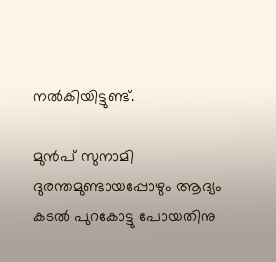നല്‍കിയിട്ടുണ്ട്.

മുന്‍പ് സുനാമി ദുരന്തമുണ്ടായപ്പോഴും ആദ്യം കടല്‍ പുറകോട്ടു പോയതിനു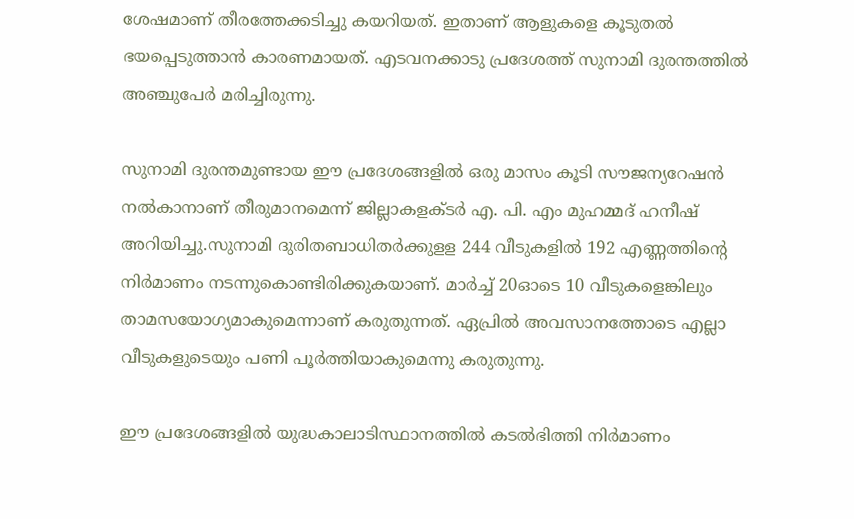ശേഷമാണ് തീരത്തേക്കടിച്ചു കയറിയത്. ഇതാണ് ആളുകളെ കൂടുതല്‍ ഭയപ്പെടുത്താന്‍ കാരണമായത്. എടവനക്കാടു പ്രദേശത്ത് സുനാമി ദുരന്തത്തില്‍ അഞ്ചുപേര്‍ മരിച്ചിരുന്നു.

സുനാമി ദുരന്തമുണ്ടായ ഈ പ്രദേശങ്ങളില്‍ ഒരു മാസം കൂടി സൗജന്യറേഷന്‍ നല്‍കാനാണ് തീരുമാനമെന്ന് ജില്ലാകളക്ടര്‍ എ. പി. എം മുഹമ്മദ് ഹനീഷ് അറിയിച്ചു.സുനാമി ദുരിതബാധിതര്‍ക്കുളള 244 വീടുകളില്‍ 192 എണ്ണത്തിന്റെ നിര്‍മാണം നടന്നുകൊണ്ടിരിക്കുകയാണ്. മാര്‍ച്ച് 20ഓടെ 10 വീടുകളെങ്കിലും താമസയോഗ്യമാകുമെന്നാണ് കരുതുന്നത്. ഏപ്രില്‍ അവസാനത്തോടെ എല്ലാ വീടുകളുടെയും പണി പൂര്‍ത്തിയാകുമെന്നു കരുതുന്നു.

ഈ പ്രദേശങ്ങളില്‍ യുദ്ധകാലാടിസ്ഥാനത്തില്‍ കടല്‍ഭിത്തി നിര്‍മാണം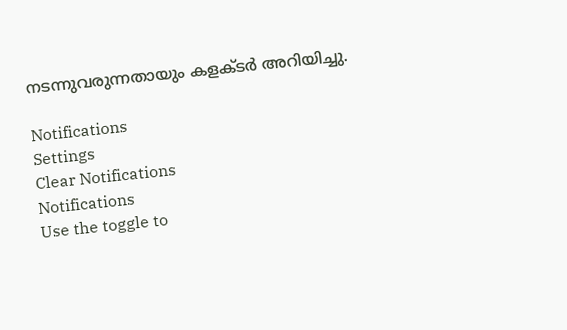നടന്നുവരുന്നതായും കളക്ടര്‍ അറിയിച്ചു.

Notifications
Settings
Clear Notifications
Notifications
Use the toggle to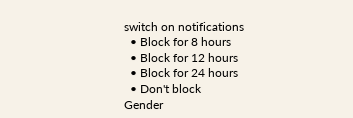switch on notifications
  • Block for 8 hours
  • Block for 12 hours
  • Block for 24 hours
  • Don't block
Gender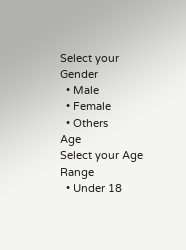Select your Gender
  • Male
  • Female
  • Others
Age
Select your Age Range
  • Under 18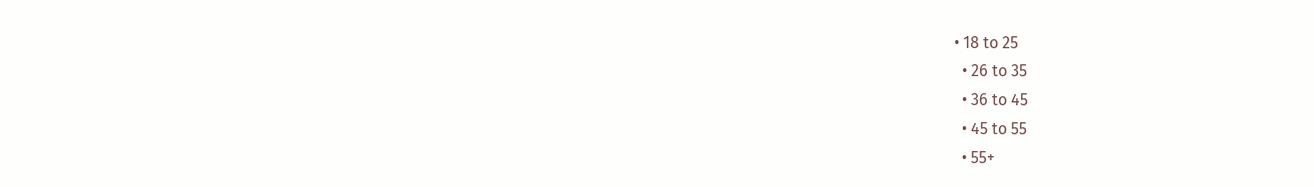• 18 to 25
  • 26 to 35
  • 36 to 45
  • 45 to 55
  • 55+